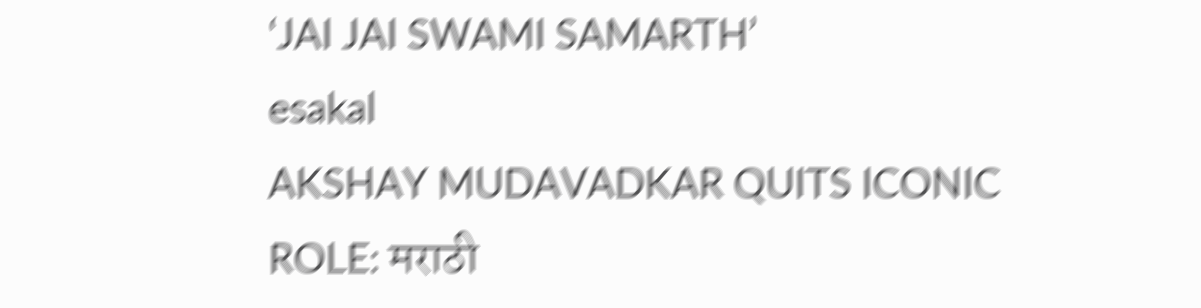‘JAI JAI SWAMI SAMARTH’
esakal
AKSHAY MUDAVADKAR QUITS ICONIC ROLE: मराठी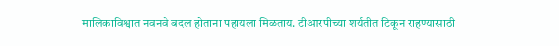मालिकाविश्वात नवनवे बदल होताना पहायला मिळताय. टीआरपीच्या शर्यतीत टिकून राहण्यासाठी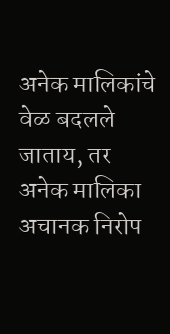अनेक मालिकांचे वेळ बदलले जाताय, तर अनेक मालिका अचानक निरोप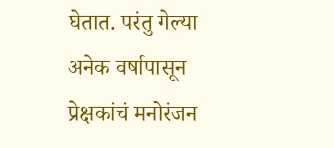घेतात. परंतु गेल्या अनेक वर्षापासून प्रेक्षकांचं मनोरंजन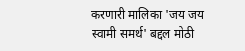करणारी मालिका 'जय जय स्वामी समर्थ' बद्दल मोठी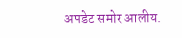अपडेट समोर आलीय.